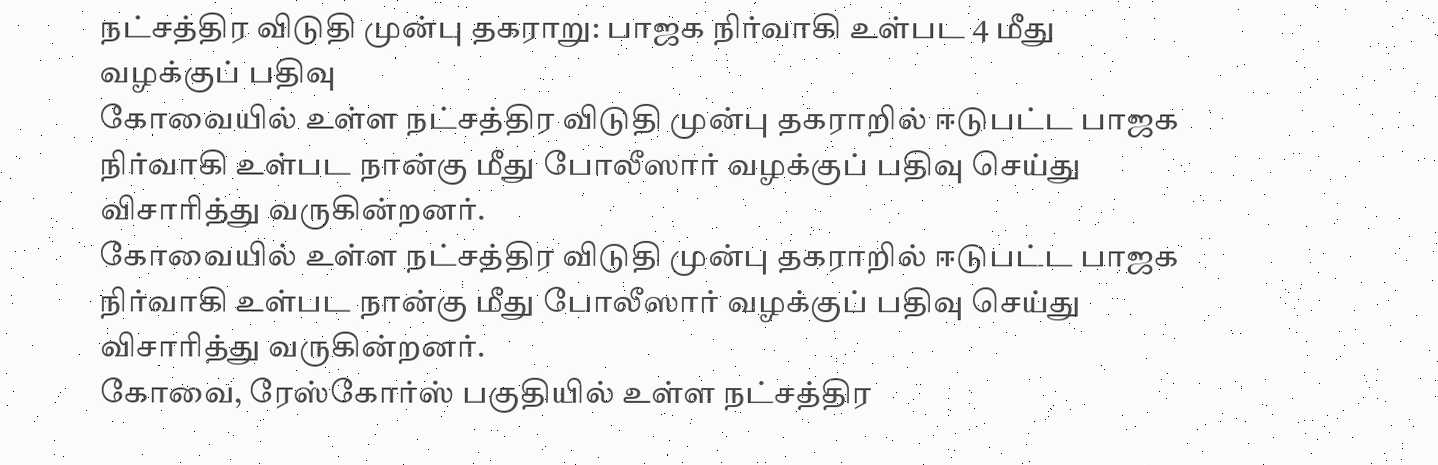நட்சத்திர விடுதி முன்பு தகராறு: பாஜக நிர்வாகி உள்பட 4 மீது வழக்குப் பதிவு
கோவையில் உள்ள நட்சத்திர விடுதி முன்பு தகராறில் ஈடுபட்ட பாஜக நிர்வாகி உள்பட நான்கு மீது போலீஸார் வழக்குப் பதிவு செய்து விசாரித்து வருகின்றனர்.
கோவையில் உள்ள நட்சத்திர விடுதி முன்பு தகராறில் ஈடுபட்ட பாஜக நிர்வாகி உள்பட நான்கு மீது போலீஸார் வழக்குப் பதிவு செய்து விசாரித்து வருகின்றனர்.
கோவை, ரேஸ்கோர்ஸ் பகுதியில் உள்ள நட்சத்திர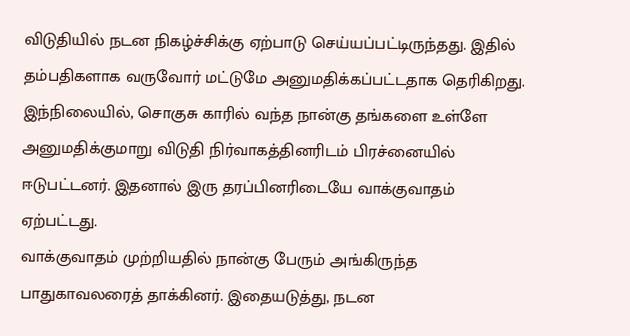விடுதியில் நடன நிகழ்ச்சிக்கு ஏற்பாடு செய்யப்பட்டிருந்தது. இதில் தம்பதிகளாக வருவோர் மட்டுமே அனுமதிக்கப்பட்டதாக தெரிகிறது. இந்நிலையில், சொகுசு காரில் வந்த நான்கு தங்களை உள்ளே அனுமதிக்குமாறு விடுதி நிர்வாகத்தினரிடம் பிரச்னையில் ஈடுபட்டனர். இதனால் இரு தரப்பினரிடையே வாக்குவாதம் ஏற்பட்டது.
வாக்குவாதம் முற்றியதில் நான்கு பேரும் அங்கிருந்த பாதுகாவலரைத் தாக்கினர். இதையடுத்து, நடன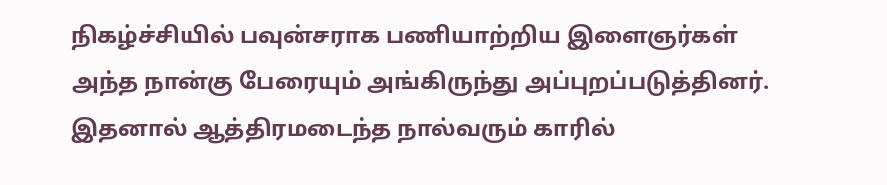நிகழ்ச்சியில் பவுன்சராக பணியாற்றிய இளைஞர்கள் அந்த நான்கு பேரையும் அங்கிருந்து அப்புறப்படுத்தினர். இதனால் ஆத்திரமடைந்த நால்வரும் காரில்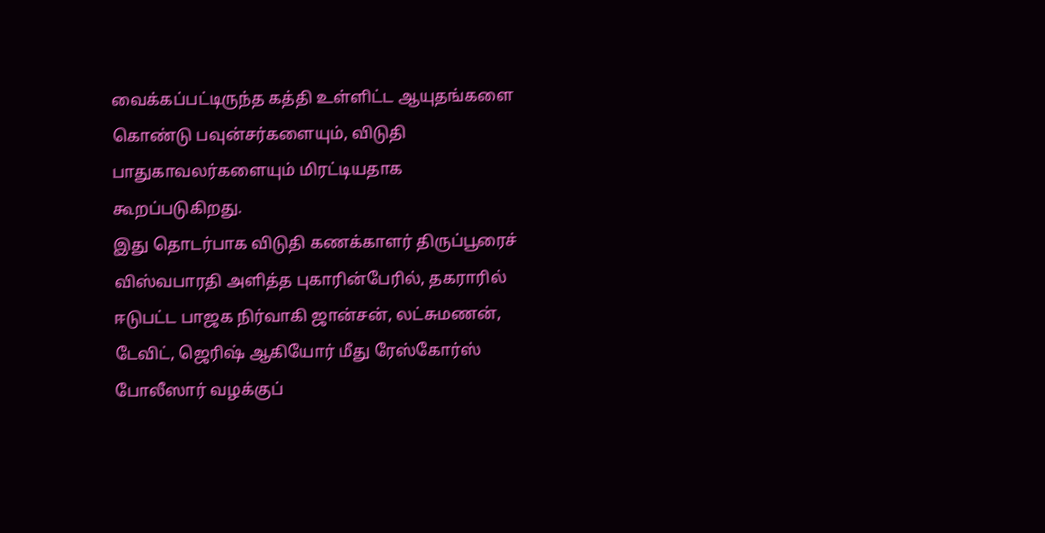வைக்கப்பட்டிருந்த கத்தி உள்ளிட்ட ஆயுதங்களை கொண்டு பவுன்சர்களையும், விடுதி பாதுகாவலர்களையும் மிரட்டியதாக கூறப்படுகிறது.
இது தொடர்பாக விடுதி கணக்காளர் திருப்பூரைச் விஸ்வபாரதி அளித்த புகாரின்பேரில், தகராரில் ஈடுபட்ட பாஜக நிர்வாகி ஜான்சன், லட்சுமணன், டேவிட், ஜெரிஷ் ஆகியோர் மீது ரேஸ்கோர்ஸ் போலீஸார் வழக்குப்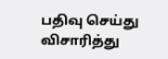பதிவு செய்து விசாரித்து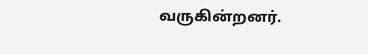வருகின்றனர்.